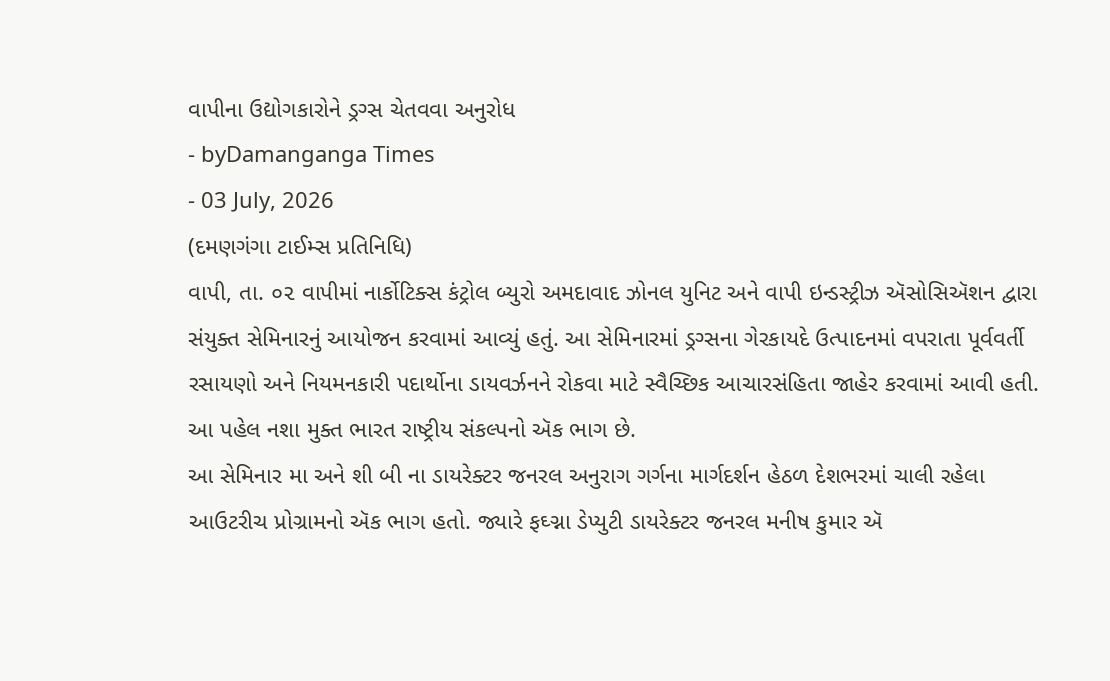વાપીના ઉદ્યોગકારોને ડ્રગ્સ ચેતવવા અનુરોધ
- byDamanganga Times
- 03 July, 2026
(દમણગંગા ટાઈમ્સ પ્રતિનિધિ)
વાપી, તા. ૦૨ વાપીમાં નાર્કોટિક્સ કંટ્રોલ બ્યુરો અમદાવાદ ઝોનલ યુનિટ અને વાપી ઇન્ડસ્ટ્રીઝ ઍસોસિઍશન દ્વારા સંયુક્ત સેમિનારનું આયોજન કરવામાં આવ્યું હતું. આ સેમિનારમાં ડ્રગ્સના ગેરકાયદે ઉત્પાદનમાં વપરાતા પૂર્વવર્તી રસાયણો અને નિયમનકારી પદાર્થોના ડાયવર્ઝનને રોકવા માટે સ્વૈચ્છિક આચારસંહિતા જાહેર કરવામાં આવી હતી. આ પહેલ નશા મુક્ત ભારત રાષ્ટ્રીય સંકલ્પનો ઍક ભાગ છે.
આ સેમિનાર મા અને શી બી ના ડાયરેક્ટર જનરલ અનુરાગ ગર્ગના માર્ગદર્શન હેઠળ દેશભરમાં ચાલી રહેલા આઉટરીચ પ્રોગ્રામનો ઍક ભાગ હતો. જ્યારે ફઘ્ગ્ના ડેપ્યુટી ડાયરેક્ટર જનરલ મનીષ કુમાર ઍ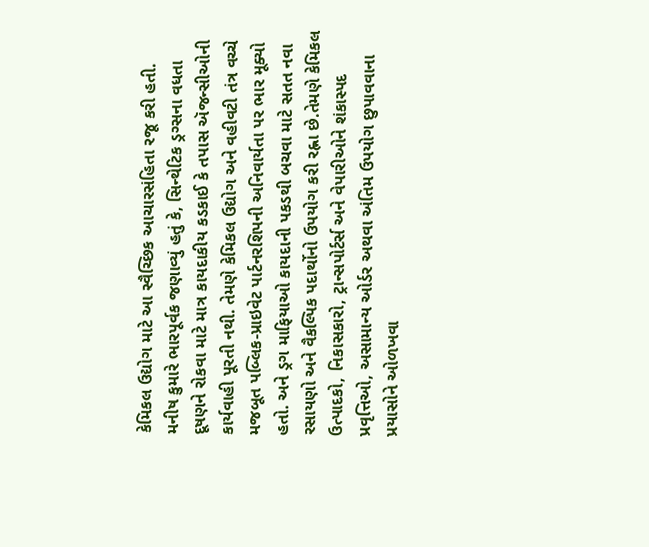કેમિકલ ઉદ્યોગ માટે આ સ્વૈચ્છિક આચારસંહિતા રજૂ કરી હતી. મનીષ કુમારે ભારપૂર્વક જણાવ્યું હતું કે, સિન્થેટિક ડ્રગ્સના વધતા દૂષણને રોકવા માટે માત્ર કાયદાકીય કડકાઈ કે તપાસ ઍજન્સીઓની કાર્યવાહી પૂરતી નથી. તેમણે કેમિકલ ઉદ્યોગ અને વહીવટી તંત્ર વચ્ચે મજબૂત પબ્લિક-પ્રાઇવેટ પાર્ટનરશિપની અનિવાર્યતા પર ભાર મૂક્યો હતો. અને ડ્રગ માફિયાઓ કાયદાની પકડથી બચવા માટે સતત નવા રસાયણો અને વૈકલ્પિક પદાર્થોનો ઉપયોગ કરી રહ્ના છે.તેમણે કેમિકલ ઉત્પાદકો, નિકાસકારો, ટ્રાન્સપોર્ટર્સ અને વેપારીઓને શંકાસ્પદ પ્રવૃત્તિઓ, અસામાન્ય ઓર્ડર અથવા અંતિમ ઉપયોગ છુપાવવાના પ્રયાસોને ઓળખવા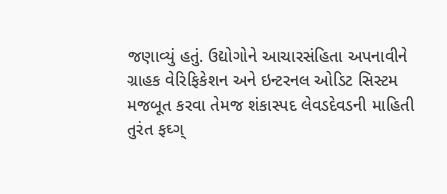જણાવ્યું હતું. ઉદ્યોગોને આચારસંહિતા અપનાવીને ગ્રાહક વેરિફિકેશન અને ઇન્ટરનલ ઓડિટ સિસ્ટમ મજબૂત કરવા તેમજ શંકાસ્પદ લેવડદેવડની માહિતી તુરંત ફઘ્ગ્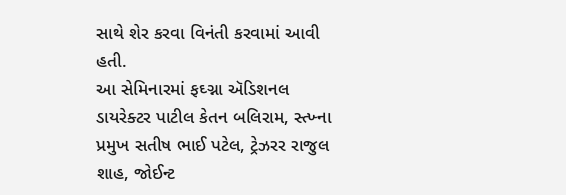સાથે શેર કરવા વિનંતી કરવામાં આવી હતી.
આ સેમિનારમાં ફઘ્ગ્ના ઍડિશનલ ડાયરેક્ટર પાટીલ કેતન બલિરામ, સ્ત્ખ્ના પ્રમુખ સતીષ ભાઈ પટેલ, ટ્રેઝરર રાજુલ શાહ, જોઈન્ટ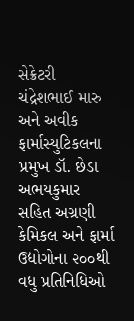સેક્રેટરી ચંદ્રેશભાઈ મારુ અને અવીક ફાર્માસ્યુટિકલના પ્રમુખ ડૉ. છેડા અભયકુમાર સહિત અગ્રણી કેમિકલ અને ફાર્મા ઉદ્યોગોના ૨૦૦થી વધુ પ્રતિનિધિઓ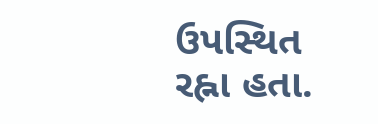ઉપસ્થિત રહ્ના હતા.